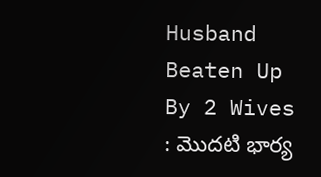Husband Beaten Up By 2 Wives : మొదటి భార్య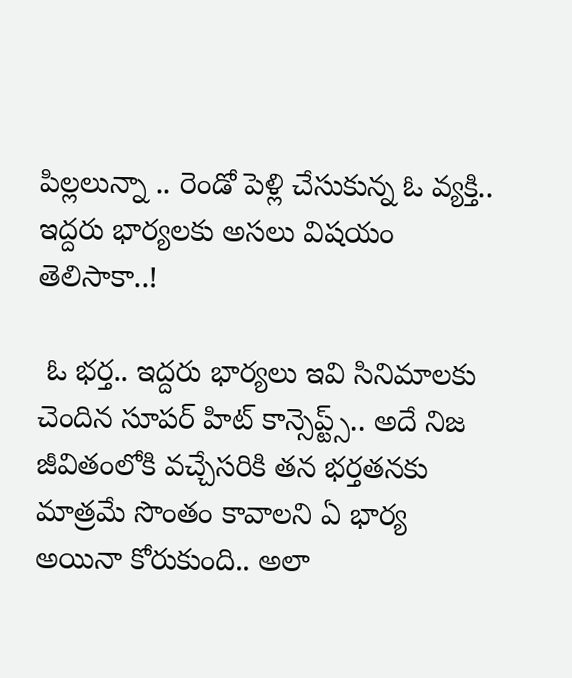పిల్లలున్నా .. రెండో పెళ్లి చేసుకున్న ఓ వ్యక్తి.. ఇద్దరు భార్యలకు అసలు విషయం తెలిసాకా..!

 ఓ భర్త.. ఇద్దరు భార్యలు ఇవి సినిమాలకు చెందిన సూపర్ హిట్ కాన్సెప్ట్స్.. అదే నిజ జీవితంలోకి వచ్చేసరికి తన భర్తతనకు మాత్రమే సొంతం కావాలని ఏ భార్య అయినా కోరుకుంది.. అలా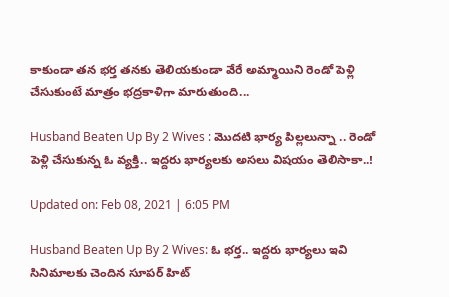కాకుండా తన భర్త తనకు తెలియకుండా వేరే అమ్మాయిని రెండో పెళ్లి చేసుకుంటే మాత్రం భద్రకాళిగా మారుతుంది...

Husband Beaten Up By 2 Wives : మొదటి భార్య పిల్లలున్నా .. రెండో పెళ్లి చేసుకున్న ఓ వ్యక్తి.. ఇద్దరు భార్యలకు అసలు విషయం తెలిసాకా..!

Updated on: Feb 08, 2021 | 6:05 PM

Husband Beaten Up By 2 Wives: ఓ భర్త.. ఇద్దరు భార్యలు ఇవి సినిమాలకు చెందిన సూపర్ హిట్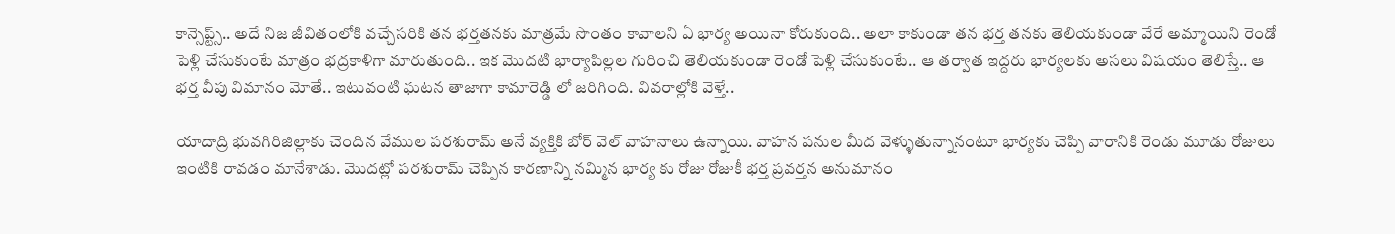కాన్సెప్ట్స్.. అదే నిజ జీవితంలోకి వచ్చేసరికి తన భర్తతనకు మాత్రమే సొంతం కావాలని ఏ భార్య అయినా కోరుకుంది.. అలా కాకుండా తన భర్త తనకు తెలియకుండా వేరే అమ్మాయిని రెండో పెళ్లి చేసుకుంటే మాత్రం భద్రకాళిగా మారుతుంది.. ఇక మొదటి భార్యాపిల్లల గురించి తెలియకుండా రెండో పెళ్లి చేసుకుంటే.. ఆ తర్వాత ఇద్దరు భార్యలకు అసలు విషయం తెలిస్తే.. ఆ భర్త వీపు విమానం మోతే.. ఇటువంటి ఘటన తాజాగా కామారెడ్డి లో జరిగింది. వివరాల్లోకి వెళ్తే..

యాదాద్రి భువగిరిజిల్లాకు చెందిన వేముల పరశురామ్ అనే వ్యక్తికి బోర్ వెల్ వాహనాలు ఉన్నాయి. వాహన పనుల మీద వెళ్ళుతున్నానంటూ భార్యకు చెప్పి వారానికి రెండు మూడు రోజులు ఇంటికి రావడం మానేశాడు. మొదట్లో పరశురామ్ చెప్పిన కారణాన్ని నమ్మిన భార్య కు రోజు రోజుకీ భర్త ప్రవర్తన అనుమానం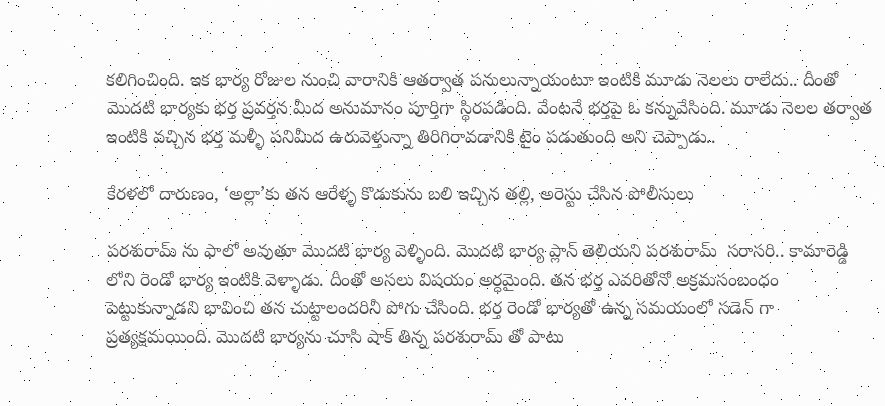కలిగించింది. ఇక భార్య రోజుల నుంచి వారానికి ఆతర్వాత పనులున్నాయంటూ ఇంటికి మూడు నెలలు రాలేదు.. దీంతో మొదటి భార్యకు భర్త ప్రవర్తన మీద అనుమానం పూర్తిగా స్థిరపడింది. వేంటనే భర్తపై ఓ కన్నువేసింది. మూడు నెలల తర్వాత ఇంటికి వచ్చిన భర్త మళ్ళీ పనిమీద ఉరువెళ్తున్నా తిరిగిరావడానికి టైం పడుతుంది అని చెప్పాడు..

కేరళలో దారుణం, ‘అల్లా’కు తన ఆరేళ్ళ కొడుకును బలి ఇచ్చిన తల్లి, అరెస్టు చేసిన పోలీసులు

పరశురామ్ ను ఫాలో అవుతూ మొదటి భార్య వెళ్ళింది. మొదటి భార్య ప్లాన్ తెలియని పరశురామ్  సరాసరి.. కామారెడ్డి లోని రెండో భార్య ఇంటికి వెళ్ళాడు. దీంతో అసలు విషయం అర్ధమైంది. తన భర్త ఎవరితోనో అక్రమసంబంధం పెట్టుకున్నాడని భావించి తన చుట్టాలందరినీ పోగు చేసింది. భర్త రెండో భార్యతో ఉన్న సమయంలో సడెన్ గా ప్రత్యక్షమయింది. మొదటి భార్యను చూసి షాక్ తిన్న పరశురామ్ తో పాటు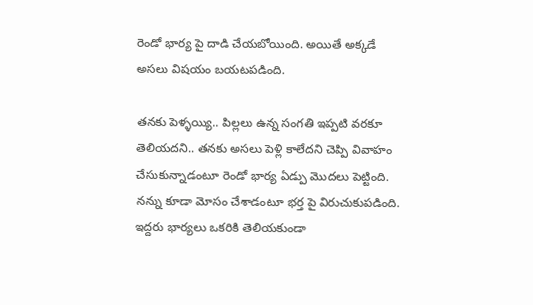రెండో భార్య పై దాడి చేయబోయింది. అయితే అక్కడే అసలు విషయం బయటపడింది.

తనకు పెళ్ళయ్యి.. పిల్లలు ఉన్న సంగతి ఇప్పటి వరకూ తెలియదని.. తనకు అసలు పెళ్లి కాలేదని చెప్పి వివాహం చేసుకున్నాడంటూ రెండో భార్య ఏడ్పు మొదలు పెట్టింది. నన్ను కూడా మోసం చేశాడంటూ భర్త పై విరుచుకుపడింది. ఇద్దరు భార్యలు ఒకరికి తెలియకుండా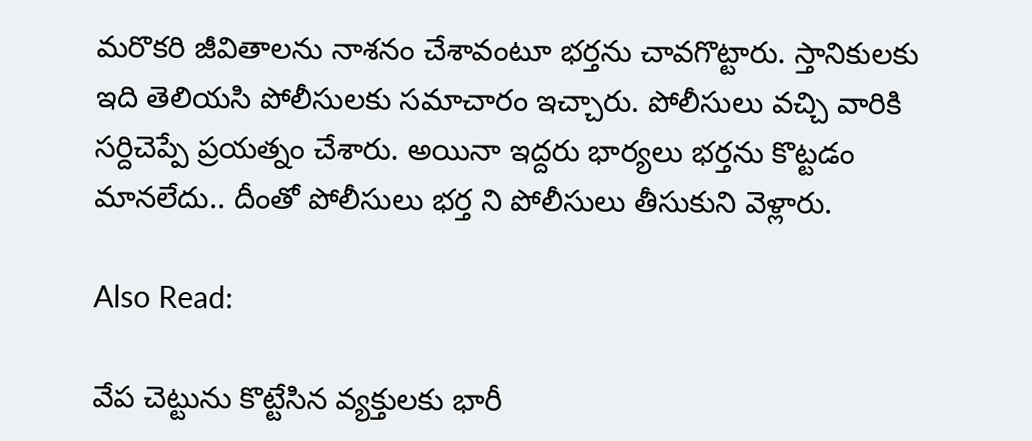మరొకరి జీవితాలను నాశనం చేశావంటూ భర్తను చావగొట్టారు. స్తానికులకు ఇది తెలియసి పోలీసులకు సమాచారం ఇచ్చారు. పోలీసులు వచ్చి వారికి సర్దిచెప్పే ప్రయత్నం చేశారు. అయినా ఇద్దరు భార్యలు భర్తను కొట్టడం మానలేదు.. దీంతో పోలీసులు భర్త ని పోలీసులు తీసుకుని వెళ్లారు.

Also Read:

వేప చెట్టును కొట్టేసిన వ్యక్తులకు భారీ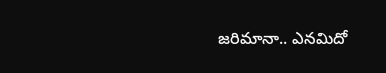జరిమానా.. ఎనమిదో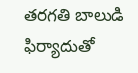తరగతి బాలుడి ఫిర్యాదుతో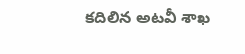కదిలిన అటవీ శాఖ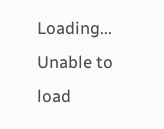Loading...
Unable to load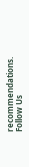recommendations.
Follow Us